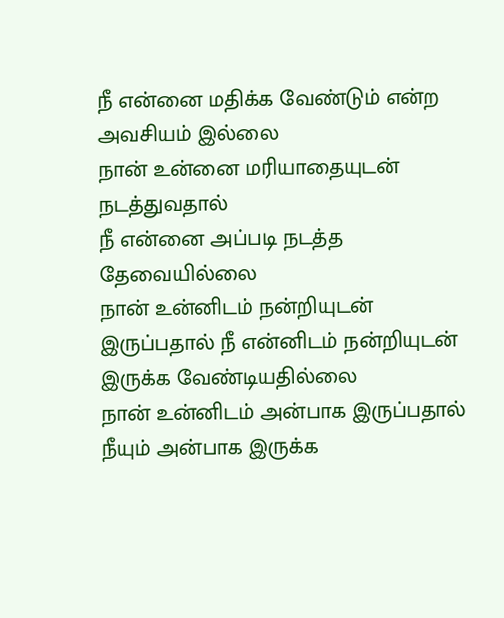நீ என்னை மதிக்க வேண்டும் என்ற அவசியம் இல்லை
நான் உன்னை மரியாதையுடன் நடத்துவதால்
நீ என்னை அப்படி நடத்த தேவையில்லை
நான் உன்னிடம் நன்றியுடன் இருப்பதால் நீ என்னிடம் நன்றியுடன் இருக்க வேண்டியதில்லை
நான் உன்னிடம் அன்பாக இருப்பதால் நீயும் அன்பாக இருக்க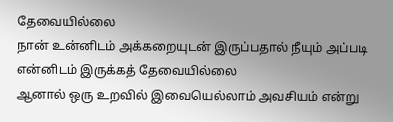தேவையில்லை
நான் உன்னிடம் அக்கறையுடன் இருப்பதால் நீயும் அப்படி என்னிடம் இருக்கத் தேவையில்லை
ஆனால் ஒரு உறவில் இவையெல்லாம் அவசியம் என்று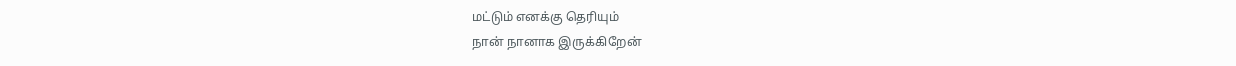மட்டும் எனக்கு தெரியும்
நான் நானாக இருக்கிறேன்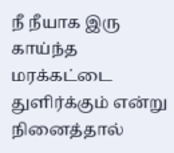நீ நீயாக இரு
காய்ந்த மரக்கட்டை துளிர்க்கும் என்று நினைத்தால்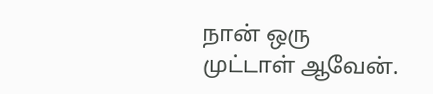நான் ஒரு முட்டாள் ஆவேன்.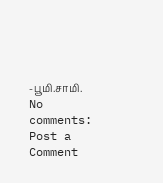-பூமி.சாமி.
No comments:
Post a Comment